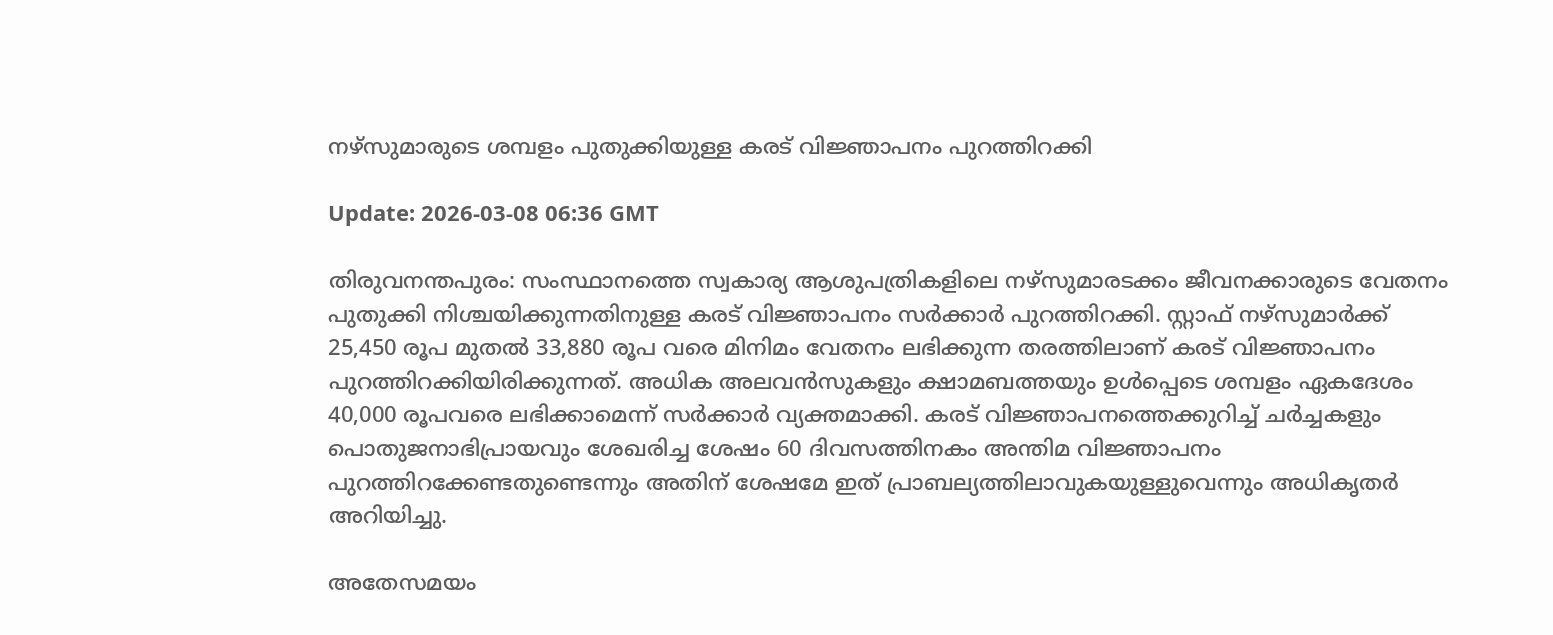നഴ്സുമാരുടെ ശമ്പളം പുതുക്കിയുള്ള കരട് വിജ്ഞാപനം പുറത്തിറക്കി

Update: 2026-03-08 06:36 GMT

തിരുവനന്തപുരം: സംസ്ഥാനത്തെ സ്വകാര്യ ആശുപത്രികളിലെ നഴ്സുമാരടക്കം ജീവനക്കാരുടെ വേതനം പുതുക്കി നിശ്ചയിക്കുന്നതിനുള്ള കരട് വിജ്ഞാപനം സര്‍ക്കാര്‍ പുറത്തിറക്കി. സ്റ്റാഫ് നഴ്സുമാര്‍ക്ക് 25,450 രൂപ മുതല്‍ 33,880 രൂപ വരെ മിനിമം വേതനം ലഭിക്കുന്ന തരത്തിലാണ് കരട് വിജ്ഞാപനം പുറത്തിറക്കിയിരിക്കുന്നത്. അധിക അലവന്‍സുകളും ക്ഷാമബത്തയും ഉള്‍പ്പെടെ ശമ്പളം ഏകദേശം 40,000 രൂപവരെ ലഭിക്കാമെന്ന് സര്‍ക്കാര്‍ വ്യക്തമാക്കി. കരട് വിജ്ഞാപനത്തെക്കുറിച്ച് ചര്‍ച്ചകളും പൊതുജനാഭിപ്രായവും ശേഖരിച്ച ശേഷം 60 ദിവസത്തിനകം അന്തിമ വിജ്ഞാപനം പുറത്തിറക്കേണ്ടതുണ്ടെന്നും അതിന് ശേഷമേ ഇത് പ്രാബല്യത്തിലാവുകയുള്ളുവെന്നും അധികൃതര്‍ അറിയിച്ചു.

അതേസമയം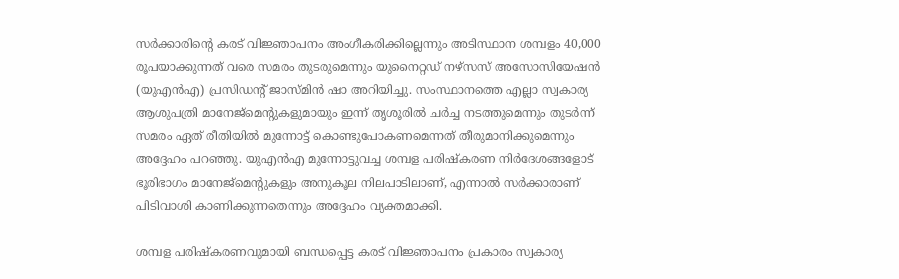സര്‍ക്കാരിന്റെ കരട് വിജ്ഞാപനം അംഗീകരിക്കില്ലെന്നും അടിസ്ഥാന ശമ്പളം 40,000 രൂപയാക്കുന്നത് വരെ സമരം തുടരുമെന്നും യുനൈറ്റഡ് നഴ്‌സസ് അസോസിയേഷന്‍ (യുഎന്‍എ) പ്രസിഡന്റ് ജാസ്മിന്‍ ഷാ അറിയിച്ചു. സംസ്ഥാനത്തെ എല്ലാ സ്വകാര്യ ആശുപത്രി മാനേജ്‌മെന്റുകളുമായും ഇന്ന് തൃശൂരില്‍ ചര്‍ച്ച നടത്തുമെന്നും തുടര്‍ന്ന് സമരം ഏത് രീതിയില്‍ മുന്നോട്ട് കൊണ്ടുപോകണമെന്നത് തീരുമാനിക്കുമെന്നും അദ്ദേഹം പറഞ്ഞു. യുഎന്‍എ മുന്നോട്ടുവച്ച ശമ്പള പരിഷ്‌കരണ നിര്‍ദേശങ്ങളോട് ഭൂരിഭാഗം മാനേജ്‌മെന്റുകളും അനുകൂല നിലപാടിലാണ്, എന്നാല്‍ സര്‍ക്കാരാണ് പിടിവാശി കാണിക്കുന്നതെന്നും അദ്ദേഹം വ്യക്തമാക്കി.

ശമ്പള പരിഷ്‌കരണവുമായി ബന്ധപ്പെട്ട കരട് വിജ്ഞാപനം പ്രകാരം സ്വകാര്യ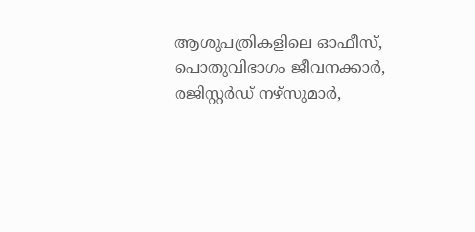ആശുപത്രികളിലെ ഓഫീസ്, പൊതുവിഭാഗം ജീവനക്കാര്‍, രജിസ്റ്റര്‍ഡ് നഴ്സുമാര്‍,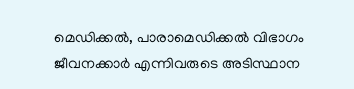മെഡിക്കല്‍, പാരാമെഡിക്കല്‍ വിഭാഗം ജീവനക്കാര്‍ എന്നിവരുടെ അടിസ്ഥാന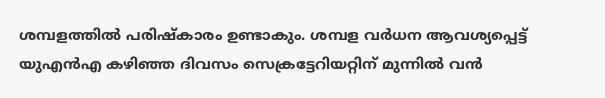ശമ്പളത്തില്‍ പരിഷ്‌കാരം ഉണ്ടാകും. ശമ്പള വര്‍ധന ആവശ്യപ്പെട്ട് യുഎന്‍എ കഴിഞ്ഞ ദിവസം സെക്രട്ടേറിയറ്റിന് മുന്നില്‍ വന്‍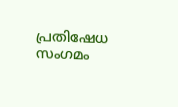പ്രതിഷേധ സംഗമം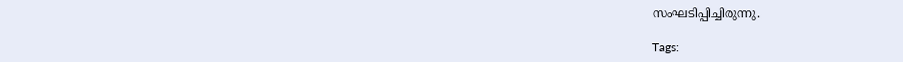സംഘടിപ്പിച്ചിരുന്നു.

Tags: